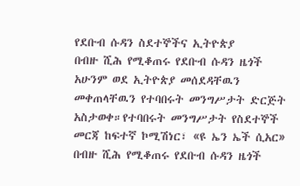የደቡብ ሱዳን ስደተኞችና ኢትዮጵያ
በብዙ ሺሕ የሚቆጠሩ የደቡብ ሱዳን ዜጎች አሁንም ወደ ኢትዮጵያ መሰደዳቸዉን መቀጠላቸዉን የተባበሩት መንግሥታት ድርጅት አስታወቀ።የተባበሩት መንግሥታት የስደተኞች መርጃ ከፍተኛ ኮሚሽነር፣ «ዩ ኤን ኤች ሲአር»
በብዙ ሺሕ የሚቆጠሩ የደቡብ ሱዳን ዜጎች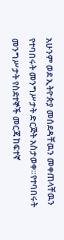አሁንም ወደ ኢትዮጵያ መሰደዳቸዉን መቀጠላቸዉን የተባበሩት መንግሥታት ድርጅት አስታወቀ።የተባበሩት መንግሥታት የስደተኞች መርጃ ከፍተኛ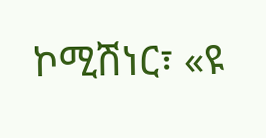ኮሚሽነር፣ «ዩ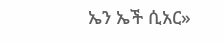ኤን ኤች ሲአር»